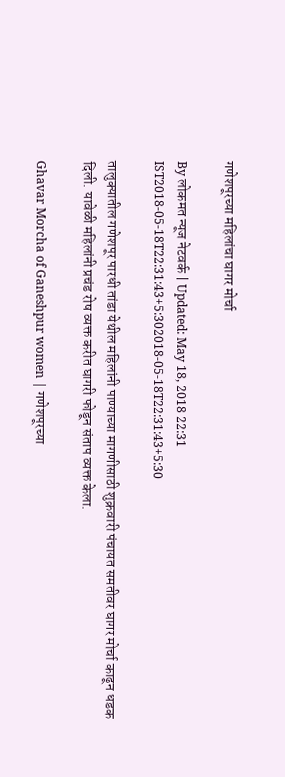गणेशपूरच्या महिलांचा घागर मोर्चा

By लोकमत न्यूज नेटवर्क | Updated: May 18, 2018 22:31 IST2018-05-18T22:31:43+5:302018-05-18T22:31:43+5:30

तालुक्यातील गणेशपूर पारधी तांडा येथील महिलांनी पाण्याच्या मागणीसाठी शुक्रवारी पंचायत समतीवर घागर मोर्चा काढून धडक दिली. यावेळी महिलांनी प्रचंड रोष व्यक्त करीत घागरी फोडून संताप व्यक्त केला.

Ghavar Morcha of Ganeshpur women | गणेशपूरच्या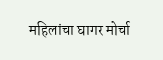महिलांचा घागर मोर्चा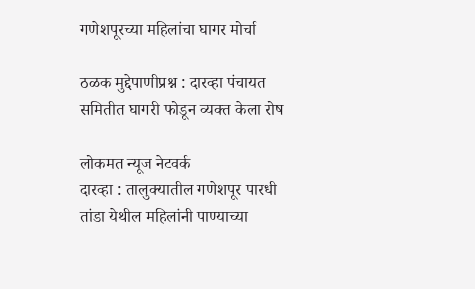गणेशपूरच्या महिलांचा घागर मोर्चा

ठळक मुद्देपाणीप्रश्न : दारव्हा पंचायत समितीत घागरी फोडून व्यक्त केला रोष

लोकमत न्यूज नेटवर्क
दारव्हा : तालुक्यातील गणेशपूर पारधी तांडा येथील महिलांनी पाण्याच्या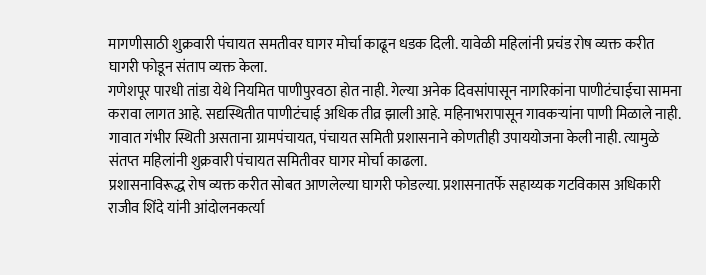मागणीसाठी शुक्रवारी पंचायत समतीवर घागर मोर्चा काढून धडक दिली. यावेळी महिलांनी प्रचंड रोष व्यक्त करीत घागरी फोडून संताप व्यक्त केला.
गणेशपूर पारधी तांडा येथे नियमित पाणीपुरवठा होत नाही. गेल्या अनेक दिवसांपासून नागरिकांना पाणीटंचाईचा सामना करावा लागत आहे. सद्यस्थितीत पाणीटंचाई अधिक तीव्र झाली आहे. महिनाभरापासून गावकऱ्यांना पाणी मिळाले नाही. गावात गंभीर स्थिती असताना ग्रामपंचायत, पंचायत समिती प्रशासनाने कोणतीही उपाययोजना केली नाही. त्यामुळे संतप्त महिलांनी शुक्रवारी पंचायत समितीवर घागर मोर्चा काढला.
प्रशासनाविरूद्ध रोष व्यक्त करीत सोबत आणलेल्या घागरी फोडल्या. प्रशासनातर्फे सहाय्यक गटविकास अधिकारी राजीव शिंदे यांनी आंदोलनकर्त्या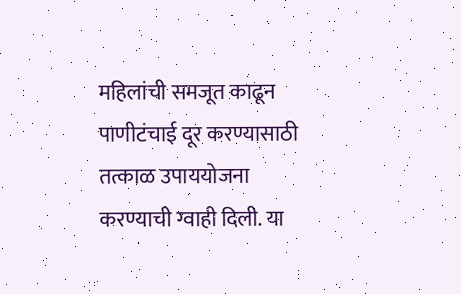महिलांची समजूत काढून पाणीटंचाई दूर करण्यासाठी तत्काळ उपाययोजना करण्याची ग्वाही दिली. या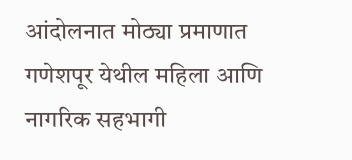आंदोलनात मोठ्या प्रमाणात गणेशपूर येथील महिला आणि नागरिक सहभागी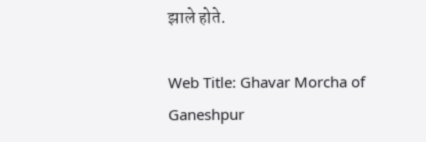झाले होते.

Web Title: Ghavar Morcha of Ganeshpur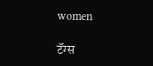women

टॅग्स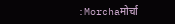:Morchaमोर्चा